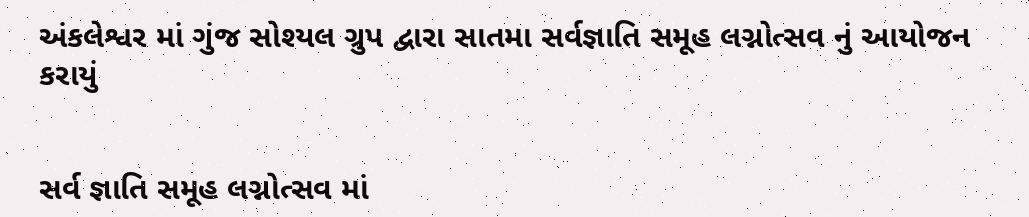અંકલેશ્વર માં ગુંજ સોશ્યલ ગ્રુપ દ્વારા સાતમા સર્વજ્ઞાતિ સમૂહ લગ્નોત્સવ નું આયોજન કરાયું


સર્વ જ્ઞાતિ સમૂહ લગ્નોત્સવ માં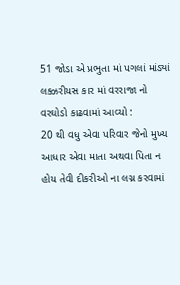51 જોડા એ પ્રભુતા માં પગલાં માંડ્યાં
લક્ઝરીયસ કાર માં વરરાજા નો વરઘોડો કાઢવામાં આવ્યો :
20 થી વધુ એવા પરિવાર જેનો મુખ્ય આધાર એવા માતા અથવા પિતા ન હોય તેવી દીકરીઓ ના લગ્ન કરવામાં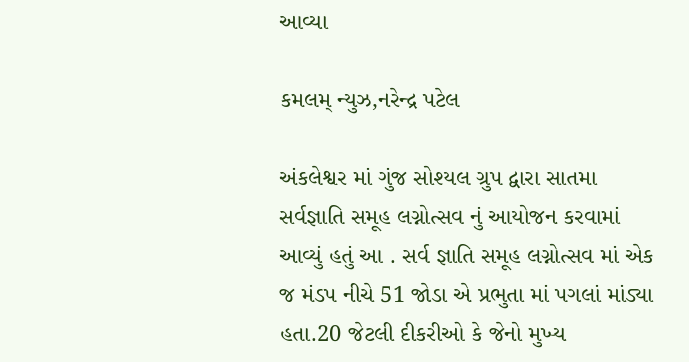આવ્યા

કમલમ્ ન્યુઝ,નરેન્દ્ર પટેલ

અંકલેશ્વર માં ગુંજ સોશ્યલ ગ્રુપ દ્વારા સાતમા સર્વજ્ઞાતિ સમૂહ લગ્નોત્સવ નું આયોજન કરવામાં આવ્યું હતું આ . સર્વ જ્ઞાતિ સમૂહ લગ્નોત્સવ માં એક જ મંડપ નીચે 51 જોડા એ પ્રભુતા માં પગલાં માંડ્યા હતા.20 જેટલી દીકરીઓ કે જેનો મુખ્ય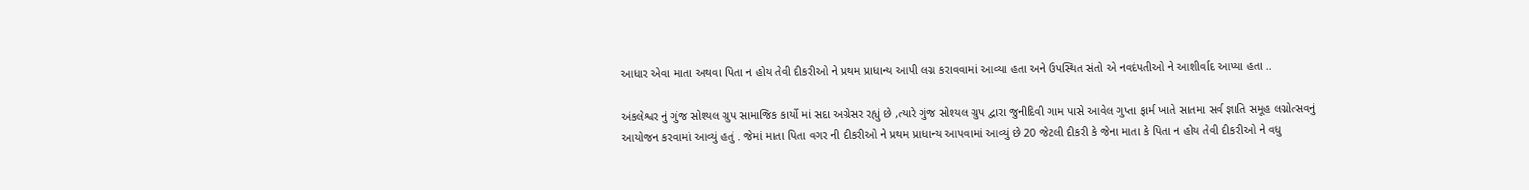આધાર એવા માતા અથવા પિતા ન હોય તેવી દીકરીઓ ને પ્રથમ પ્રાધાન્ય આપી લગ્ન કરાવવામાં આવ્યા હતા અને ઉપસ્થિત સંતો એ નવદંપતીઓ ને આશીર્વાદ આપ્યા હતા ..

અંકલેશ્વર નું ગુંજ સોશ્યલ ગ્રુપ સામાજિક કાર્યો માં સદા અગ્રેસર રહ્યું છે ,ત્યારે ગુંજ સોશ્યલ ગ્રુપ દ્વારા જુનીદિવી ગામ પાસે આવેલ ગુપ્તા ફાર્મ ખાતે સાતમા સર્વ જ્ઞાતિ સમૂહ લગ્નોત્સવનું આયોજન કરવામાં આવ્યું હતું . જેમાં માતા પિતા વગર ની દીકરીઓ ને પ્રથમ પ્રાધાન્ય આપવામાં આવ્યું છે 20 જેટલી દીકરી કે જેના માતા કે પિતા ન હોય તેવી દીકરીઓ ને વધુ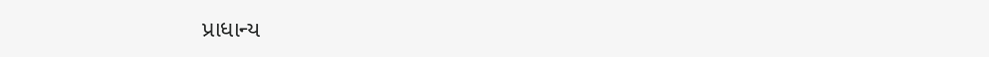પ્રાધાન્ય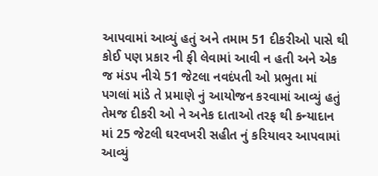આપવામાં આવ્યું હતું અને તમામ 51 દીકરીઓ પાસે થી કોઈ પણ પ્રકાર ની ફી લેવામાં આવી ન હતી અને એક જ મંડપ નીચે 51 જેટલા નવદંપતી ઓ પ્રભુતા માં પગલાં માંડે તે પ્રમાણે નું આયોજન કરવામાં આવ્યું હતું તેમજ દીકરી ઓ ને અનેક દાતાઓ તરફ થી કન્યાદાન માં 25 જેટલી ઘરવખરી સહીત નું કરિયાવર આપવામાં આવ્યું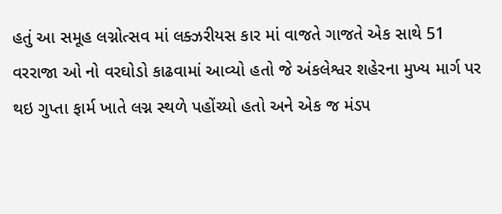હતું આ સમૂહ લગ્નોત્સવ માં લક્ઝરીયસ કાર માં વાજતે ગાજતે એક સાથે 51 વરરાજા ઓ નો વરઘોડો કાઢવામાં આવ્યો હતો જે અંકલેશ્વર શહેરના મુખ્ય માર્ગ પર થઇ ગુપ્તા ફાર્મ ખાતે લગ્ન સ્થળે પહોંચ્યો હતો અને એક જ મંડપ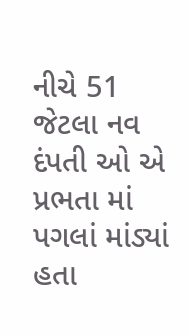નીચે 51 જેટલા નવ દંપતી ઓ એ પ્રભતા માં પગલાં માંડ્યાં હતા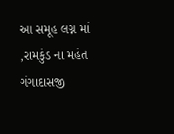આ સમૂહ લગ્ન માં ,રામકુંડ ના મહંત ગંગાદાસજી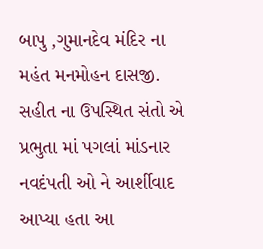બાપુ ,ગુમાનદેવ મંદિર ના મહંત મનમોહન દાસજી. સહીત ના ઉપસ્થિત સંતો એ પ્રભુતા માં પગલાં માંડનાર નવદંપતી ઓ ને આર્શીવાદ આપ્યા હતા આ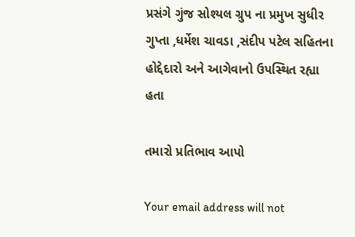પ્રસંગે ગુંજ સોશ્યલ ગ્રુપ ના પ્રમુખ સુધીર ગુપ્તા ,ધર્મેશ ચાવડા ,સંદીપ પટેલ સહિતના હોદ્દેદારો અને આગેવાનો ઉપસ્થિત રહ્યા હતા

તમારો પ્રતિભાવ આપો

Your email address will not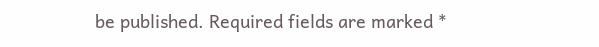be published. Required fields are marked *